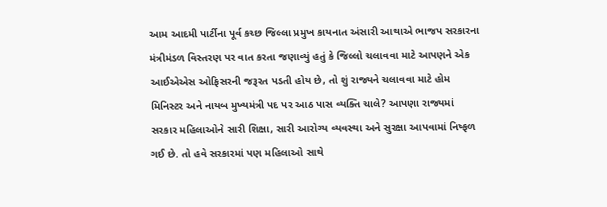આમ આદમી પાર્ટીના પૂર્વ કચ્છ જિલ્લા પ્રમુખ કાયનાત અંસારી આથાએ ભાજપ સરકારના મંત્રીમંડળ વિસ્તરણ પર વાત કરતા જણાવ્યું હતું કે જિલ્લો ચલાવવા માટે આપણને એક આઈએએસ ઓફિસરની જરૂરત પડતી હોય છે, તો શું રાજ્યને ચલાવવા માટે હોમ મિનિસ્ટર અને નાયબ મુખ્યમંત્રી પદ પર આઠ પાસ વ્યક્તિ ચાલે? આપણા રાજ્યમાં સરકાર મહિલાઓને સારી શિક્ષા, સારી આરોગ્ય વ્યવસ્થા અને સુરક્ષા આપવામાં નિષ્ફળ ગઈ છે. તો હવે સરકારમાં પણ મહિલાઓ સાથે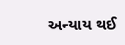અન્યાય થઈ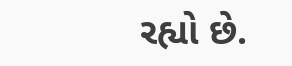રહ્યો છે.